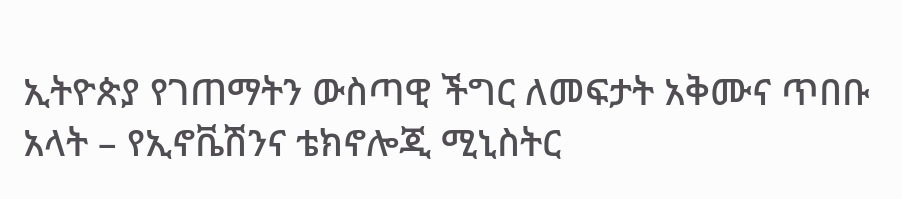ኢትዮጵያ የገጠማትን ውስጣዊ ችግር ለመፍታት አቅሙና ጥበቡ አላት – የኢኖቬሽንና ቴክኖሎጂ ሚኒስትር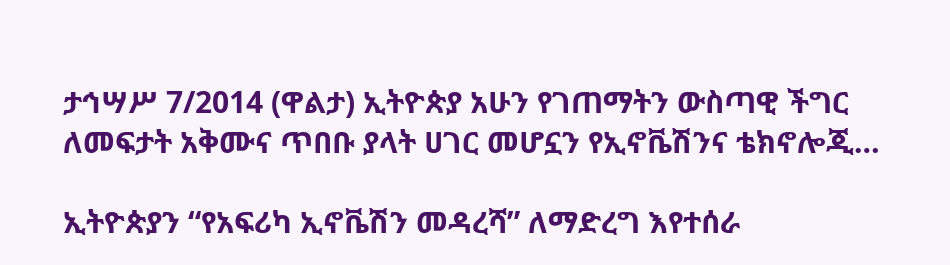ታኅሣሥ 7/2014 (ዋልታ) ኢትዮጵያ አሁን የገጠማትን ውስጣዊ ችግር ለመፍታት አቅሙና ጥበቡ ያላት ሀገር መሆኗን የኢኖቬሽንና ቴክኖሎጂ…

ኢትዮጵያን “የአፍሪካ ኢኖቬሽን መዳረሻ” ለማድረግ እየተሰራ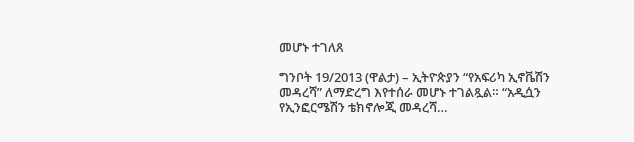መሆኑ ተገለጸ

ግንቦት 19/2013 (ዋልታ) – ኢትዮጵያን “የአፍሪካ ኢኖቬሽን መዳረሻ” ለማድረግ እየተሰራ መሆኑ ተገልጿል። “አዲሷን የኢንፎርሜሽን ቴክኖሎጂ መዳረሻ…